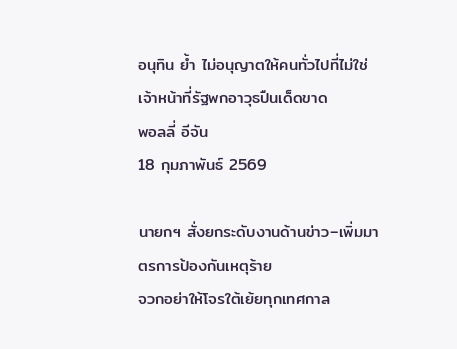อนุทิน ย้ำ ไม่อนุญาตให้คนทั่วไปที่ไม่ใช่เจ้าหน้าที่รัฐพกอาวุธปืนเด็ดขาด
พอลลี่ อีจัน
18 กุมภาพันธ์ 2569

นายกฯ สั่งยกระดับงานด้านข่าว–เพิ่มมาตรการป้องกันเหตุร้าย
จวกอย่าให้โจรใต้เย้ยทุกเทศกาล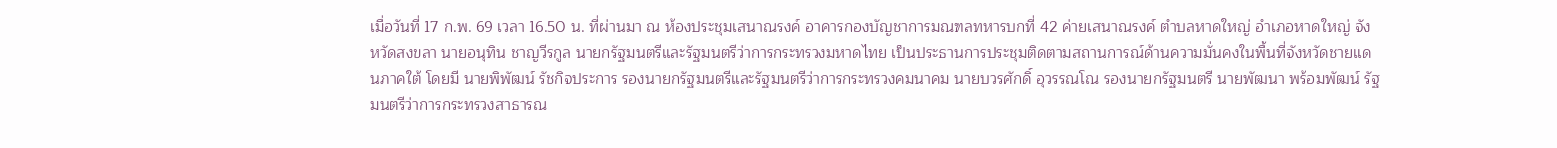เมื่อวันที่ 17 ก.พ. 69 เวลา 16.50 น. ที่ผ่านมา ณ ห้องประชุมเสนาณรงค์ อาคารกองบัญชาการมณฑลทหารบกที่ 42 ค่ายเสนาณรงค์ ตำบลหาดใหญ่ อำเภอหาดใหญ่ จังหวัดสงขลา นายอนุทิน ชาญวีรกูล นายกรัฐมนตรีและรัฐมนตรีว่าการกระทรวงมหาดไทย เป็นประธานการประชุมติดตามสถานการณ์ด้านความมั่นคงในพื้นที่จังหวัดชายแดนภาคใต้ โดยมี นายพิพัฒน์ รัชกิจประการ รองนายกรัฐมนตรีและรัฐมนตรีว่าการกระทรวงคมนาคม นายบวรศักดิ์ อุวรรณโณ รองนายกรัฐมนตรี นายพัฒนา พร้อมพัฒน์ รัฐมนตรีว่าการกระทรวงสาธารณ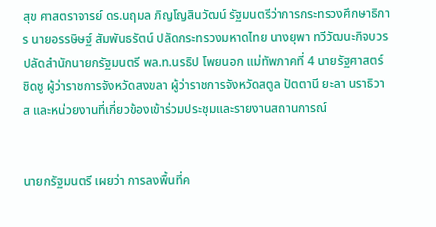สุข ศาสตราจารย์ ดร.นฤมล ภิญโญสินวัฒน์ รัฐมนตรีว่าการกระทรวงศึกษาธิการ นายอรรษิษฐ์ สัมพันธรัตน์ ปลัดกระทรวงมหาดไทย นางยุพา ทวีวัฒนะกิจบวร ปลัดสำนักนายกรัฐมนตรี พล.ท.นรธิป โพยนอก แม่ทัพภาคที่ 4 นายรัฐศาสตร์ ชิดชู ผู้ว่าราชการจังหวัดสงขลา ผู้ว่าราชการจังหวัดสตูล ปัตตานี ยะลา นราธิวาส และหน่วยงานที่เกี่ยวข้องเข้าร่วมประชุมและรายงานสถานการณ์


นายกรัฐมนตรี เผยว่า การลงพื้นที่ค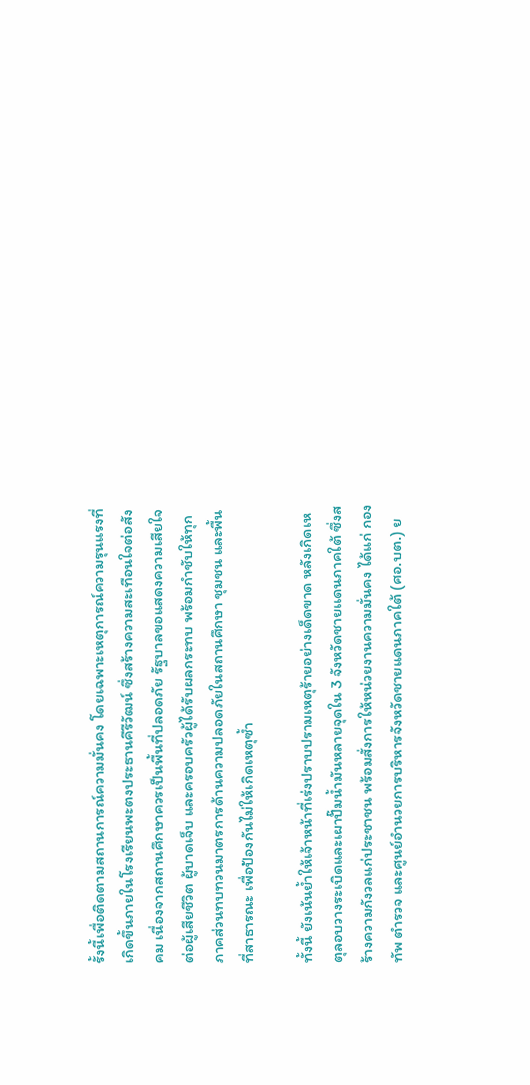รั้งนี้เพื่อติดตามสถานการณ์ความมั่นคง โดยเฉพาะเหตุการณ์ความรุนแรงที่เกิดขึ้นภายในโรงเรียนพะตงประธานคีรีวัฒน์ ซึ่งสร้างความสะเทือนใจต่อสังคม เนื่องจากสถานศึกษาควรเป็นพื้นที่ปลอดภัย รัฐบาลขอแสดงความเสียใจต่อผู้เสียชีวิต ผู้บาดเจ็บ และครอบครัวผู้ได้รับผลกระทบ พร้อมกำชับให้ทุกภาคส่วนทบทวนมาตรการด้านความปลอดภัยในสถานศึกษา ชุมชน และพื้นที่สาธารณะ เพื่อป้องกันไม่ให้เกิดเหตุซ้ำ

ทั้งนี้ ยังเน้นย้ำให้เจ้าหน้าที่เร่งปราบปรามเหตุร้ายอย่างเด็ดขาด หลังเกิดเหตุลอบวางระเบิดและเผาปั๊มน้ำมันหลายจุดใน 3 จังหวัดชายเเดนภาคใต้ ซึ่งสร้างความกังวลแก่ประชาชน พร้อมสั่งการให้หน่วยงานความมั่นคง ได้แก่ กองทัพ ตำรวจ และศูนย์อำนวยการบริหารจังหวัดชายแดนภาคใต้ (ศอ.บต.) ย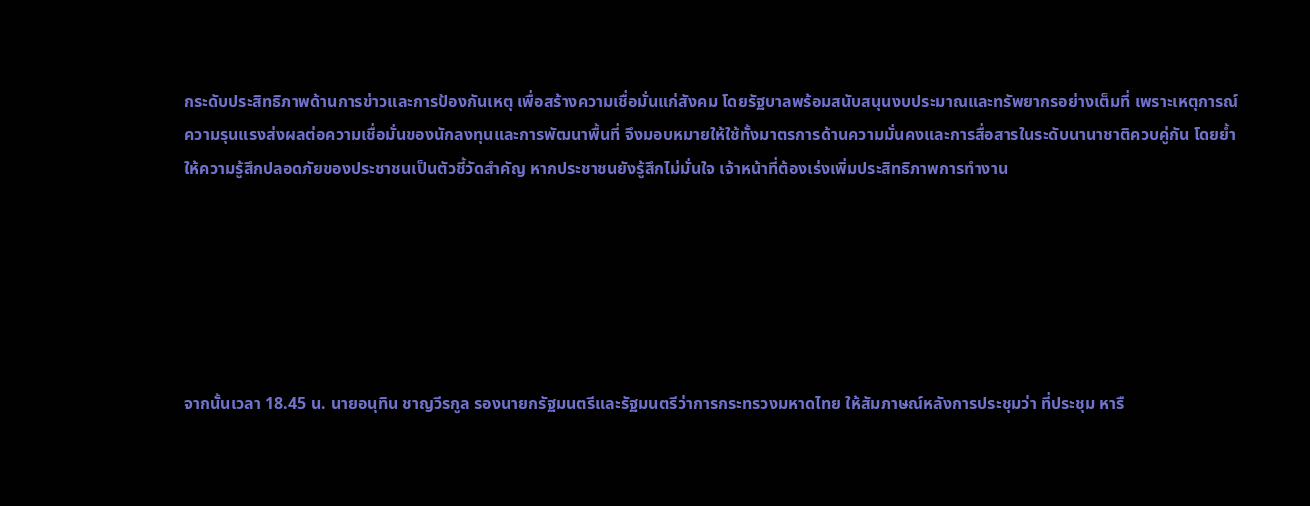กระดับประสิทธิภาพด้านการข่าวและการป้องกันเหตุ เพื่อสร้างความเชื่อมั่นแก่สังคม โดยรัฐบาลพร้อมสนับสนุนงบประมาณและทรัพยากรอย่างเต็มที่ เพราะเหตุการณ์ความรุนแรงส่งผลต่อความเชื่อมั่นของนักลงทุนและการพัฒนาพื้นที่ จึงมอบหมายให้ใช้ทั้งมาตรการด้านความมั่นคงและการสื่อสารในระดับนานาชาติควบคู่กัน โดยย้ำให้ความรู้สึกปลอดภัยของประชาชนเป็นตัวชี้วัดสำคัญ หากประชาชนยังรู้สึกไม่มั่นใจ เจ้าหน้าที่ต้องเร่งเพิ่มประสิทธิภาพการทำงาน






จากนั้นเวลา 18.45 น. นายอนุทิน ชาญวีรกูล รองนายกรัฐมนตรีและรัฐมนตรีว่าการกระทรวงมหาดไทย ให้สัมภาษณ์หลังการประชุมว่า ที่ประชุม หารื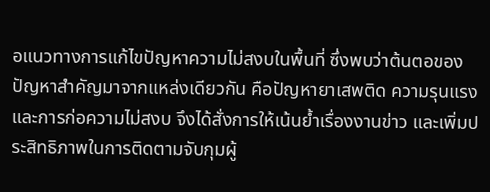อแนวทางการแก้ไขปัญหาความไม่สงบในพื้นที่ ซึ่งพบว่าต้นตอของปัญหาสำคัญมาจากแหล่งเดียวกัน คือปัญหายาเสพติด ความรุนแรง และการก่อความไม่สงบ จึงได้สั่งการให้เน้นย้ำเรื่องงานข่าว และเพิ่มประสิทธิภาพในการติดตามจับกุมผู้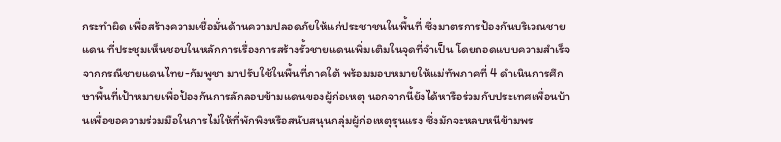กระทำผิด เพื่อสร้างความเชื่อมั่นด้านความปลอดภัยให้แก่ประชาชนในพื้นที่ ซึ่งมาตรการป้องกันบริเวณชายแดน ที่ประชุมเห็นชอบในหลักการเรื่องการสร้างรั้วชายแดนเพิ่มเติมในจุดที่จำเป็น โดยถอดแบบความสำเร็จจากกรณีชายแดนไทย-กัมพูชา มาปรับใช้ในพื้นที่ภาคใต้ พร้อมมอบหมายให้แม่ทัพภาคที่ 4 ดำเนินการศึกษาพื้นที่เป้าหมายเพื่อป้องกันการลักลอบข้ามแดนของผู้ก่อเหตุ นอกจากนี้ยังได้หารือร่วมกับประเทศเพื่อนบ้านเพื่อขอความร่วมมือในการไม่ให้ที่พักพิงหรือสนับสนุนกลุ่มผู้ก่อเหตุรุนแรง ซึ่งมักจะหลบหนีข้ามพร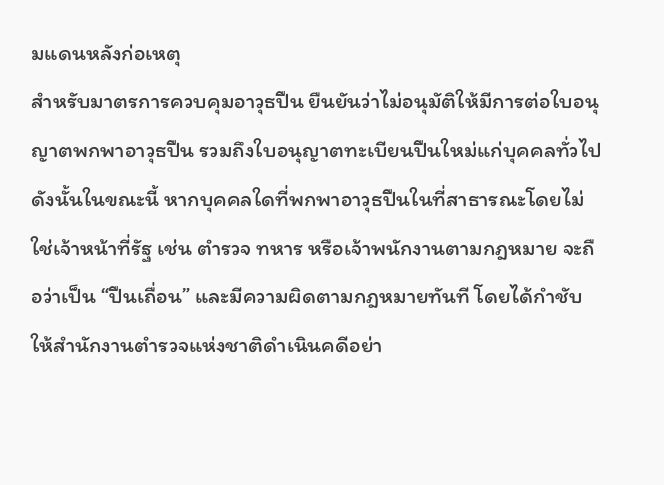มแดนหลังก่อเหตุ
สำหรับมาตรการควบคุมอาวุธปืน ยืนยันว่าไม่อนุมัติให้มีการต่อใบอนุญาตพกพาอาวุธปืน รวมถึงใบอนุญาตทะเบียนปืนใหม่แก่บุคคลทั่วไป ดังนั้นในขณะนี้ หากบุคคลใดที่พกพาอาวุธปืนในที่สาธารณะโดยไม่ใช่เจ้าหน้าที่รัฐ เช่น ตำรวจ ทหาร หรือเจ้าพนักงานตามกฎหมาย จะถือว่าเป็น “ปืนเถื่อน” และมีความผิดตามกฎหมายทันที โดยได้กำชับให้สำนักงานตำรวจแห่งชาติดำเนินคดีอย่า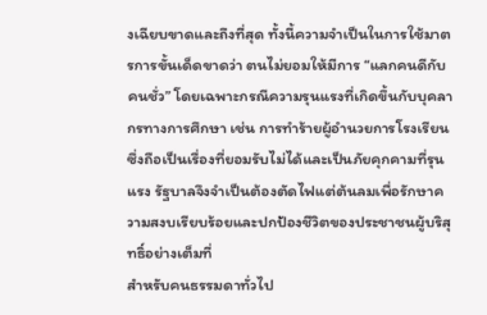งเฉียบขาดและถึงที่สุด ทั้งนี้ความจำเป็นในการใช้มาตรการขั้นเด็ดขาดว่า ตนไม่ยอมให้มีการ “แลกคนดีกับคนชั่ว” โดยเฉพาะกรณีความรุนแรงที่เกิดขึ้นกับบุคลากรทางการศึกษา เช่น การทำร้ายผู้อำนวยการโรงเรียน ซึ่งถือเป็นเรื่องที่ยอมรับไม่ได้และเป็นภัยคุกคามที่รุนแรง รัฐบาลจึงจำเป็นต้องตัดไฟแต่ต้นลมเพื่อรักษาความสงบเรียบร้อยและปกป้องชีวิตของประชาชนผู้บริสุทธิ์อย่างเต็มที่
สำหรับคนธรรมดาทั่วไป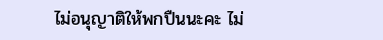ไม่อนุญาติให้พกปืนนะคะ ไม่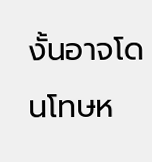งั้นอาจโดนโทษห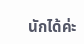นักได้ค่ะ